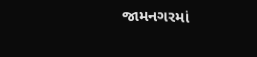જામનગરમાં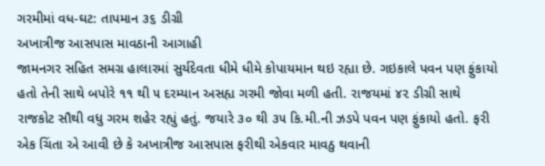ગરમીમાં વધ-ઘટ: તાપમાન ૩૬ ડીગ્રી
અખાત્રીજ આસપાસ માવઠાની આગાહી
જામનગર સહિત સમગ્ર હાલારમાં સુર્યદેવતા ધીમે ધીમે કોપાયમાન થઇ રહ્યા છે. ગઇકાલે પવન પણ ફુંકાયો હતો તેની સાથે બપોરે ૧૧ થી ૫ દરમ્યાન અસહ્ય ગરમી જોવા મળી હતી. રાજયમાં ૪૨ ડીગ્રી સાથે રાજકોટ સૌથી વધુ ગરમ શહેર રહ્યું હતું. જયારે ૩૦ થી ૩૫ કિ.મી.ની ઝડપે પવન પણ ફુંકાયો હતો. ફરી એક ચિંતા એ આવી છે કે અખાત્રીજ આસપાસ ફરીથી એકવાર માવઠુ થવાની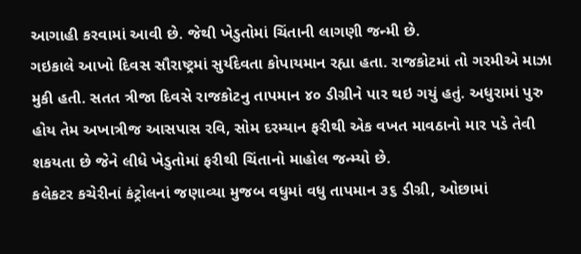આગાહી કરવામાં આવી છે. જેથી ખેડુતોમાં ચિંતાની લાગણી જન્મી છે.
ગઇકાલે આખો દિવસ સૌરાષ્ટ્રમાં સુર્યદેવતા કોપાયમાન રહ્યા હતા. રાજકોટમાં તો ગરમીએ માઝા મુકી હતી. સતત ત્રીજા દિવસે રાજકોટનુ તાપમાન ૪૦ ડીગ્રીને પાર થઇ ગયું હતું. અધુરામાં પુરુ હોય તેમ અખાત્રીજ આસપાસ રવિ, સોમ દરમ્યાન ફરીથી એક વખત માવઠાનો માર પડે તેવી શકયતા છે જેને લીધે ખેડુતોમાં ફરીથી ચિંતાનો માહોલ જન્મ્યો છે.
કલેકટર કચેરીનાં કંટ્રોલનાં જણાવ્યા મુજબ વધુમાં વધુ તાપમાન ૩૬ ડીગ્રી, ઓછામાં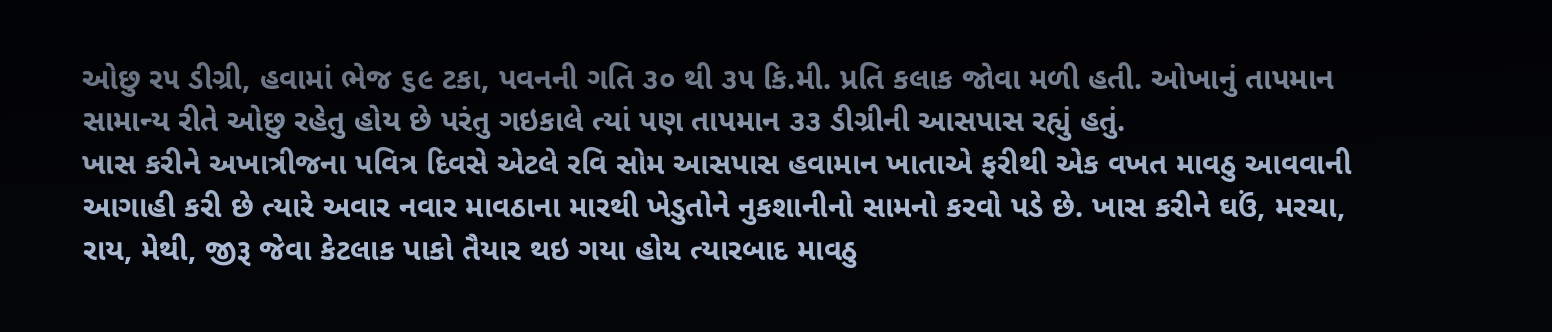ઓછુ ર૫ ડીગ્રી, હવામાં ભેજ ૬૯ ટકા, પવનની ગતિ ૩૦ થી ૩૫ કિ.મી. પ્રતિ કલાક જોવા મળી હતી. ઓખાનું તાપમાન સામાન્ય રીતે ઓછુ રહેતુ હોય છે પરંતુ ગઇકાલે ત્યાં પણ તાપમાન ૩૩ ડીગ્રીની આસપાસ રહ્યું હતું.
ખાસ કરીને અખાત્રીજના પવિત્ર દિવસે એટલે રવિ સોમ આસપાસ હવામાન ખાતાએ ફરીથી એક વખત માવઠુ આવવાની આગાહી કરી છે ત્યારે અવાર નવાર માવઠાના મારથી ખેડુતોને નુકશાનીનો સામનો કરવો પડે છે. ખાસ કરીને ઘઉં, મરચા, રાય, મેથી, જીરૂ જેવા કેટલાક પાકો તૈયાર થઇ ગયા હોય ત્યારબાદ માવઠુ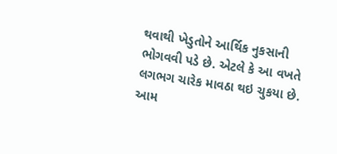થવાથી ખેડુતોને આર્થિક નુકસાની ભોગવવી પડે છે. એટલે કે આ વખતે લગભગ ચારેક માવઠા થઇ ચુકયા છે. આમ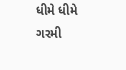ધીમે ધીમે ગરમી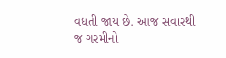વધતી જાય છે. આજ સવારથી જ ગરમીનો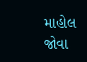માહોલ જોવા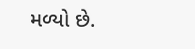મળ્યો છે.